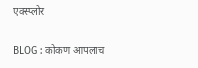एक्स्प्लोर

BLOG : कोकण आपलाच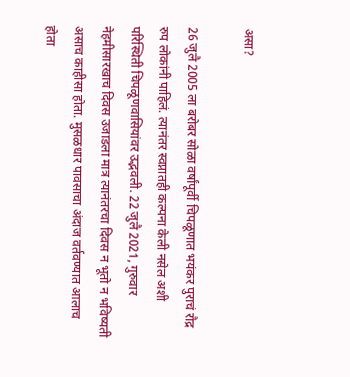असा?

26 जुलै 2005 ला बरोबर सोळा वर्षांपूर्वी चिपळूणात भयंकर पुराचं रौद्र रुप लोकांनी पाहिलं. त्यानंतर स्वप्नातही कल्पना केली नसेल अशी परिस्थिती चिपळूणवासियांवर उद्भवली. 22 जुलै 2021, गुरुवार नेहमीसारखाच दिवस उजाडला मात्र त्यानंतरचा दिवस न भूतो न भविष्यती असाच काहीसा होता. मुसळधार पावसाचा अंदाज वर्तवण्यात आलाच होता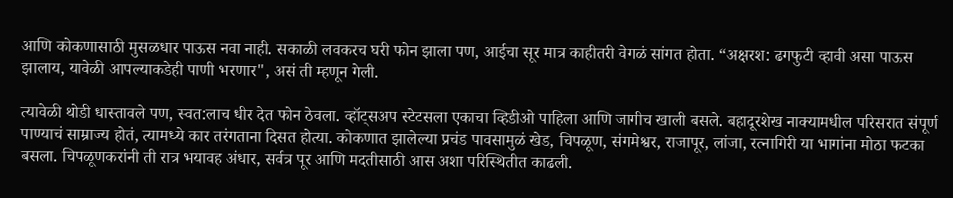आणि कोकणासाठी मुसळधार पाऊस नवा नाही. सकाळी लवकरच घरी फोन झाला पण, आईचा सूर मात्र काहीतरी वेगळं सांगत होता. “अक्षरश: ढगफुटी व्हावी असा पाऊस झालाय, यावेळी आपल्याकडेही पाणी भरणार", असं ती म्हणून गेली.

त्यावेळी थोडी धास्तावले पण, स्वत:लाच धीर देत फोन ठेवला. व्हॉट्सअप स्टेटसला एकाचा व्हिडीओ पाहिला आणि जागीच खाली बसले. बहादूरशेख नाक्यामधील परिसरात संपूर्ण पाण्याचं साम्राज्य होतं, त्यामध्ये कार तरंगताना दिसत होत्या. कोकणात झालेल्या प्रचंड पावसामुळं खेड, चिपळूण, संगमेश्वर, राजापूर, लांजा, रत्नागिरी या भागांना मोठा फटका बसला. चिपळूणकरांनी ती रात्र भयावह अंधार, सर्वत्र पूर आणि मदतीसाठी आस अशा परिस्थितीत काढली.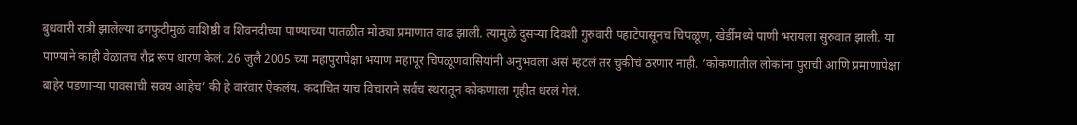बुधवारी रात्री झालेल्या ढगफुटीमुळं वाशिष्ठी व शिवनदीच्या पाण्याच्या पातळीत मोठ्या प्रमाणात वाढ झाली. त्यामुळे दुसऱ्या दिवशी गुरुवारी पहाटेपासूनच चिपळूण, खेर्डीमध्ये पाणी भरायला सुरुवात झाली. या पाण्याने काही वेळातच रौद्र रूप धारण केलं. 26 जुलै 2005 च्या महापुरापेक्षा भयाण महापूर चिपळूणवासियांनी अनुभवला असं म्हटलं तर चुकीचं ठरणार नाही. ‘कोकणातील लोकांना पुराची आणि प्रमाणापेक्षा बाहेर पडणाऱ्या पावसाची सवय आहेच’ की हे वारंवार ऐकलंय. कदाचित याच विचाराने सर्वच स्थरातून कोकणाला गृहीत धरलं गेलं.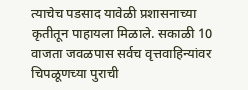त्याचेच पडसाद यावेळी प्रशासनाच्या कृतीतून पाहायला मिळाले. सकाळी 10 वाजता जवळपास सर्वच वृत्तवाहिन्यांवर चिपळूणच्या पुराची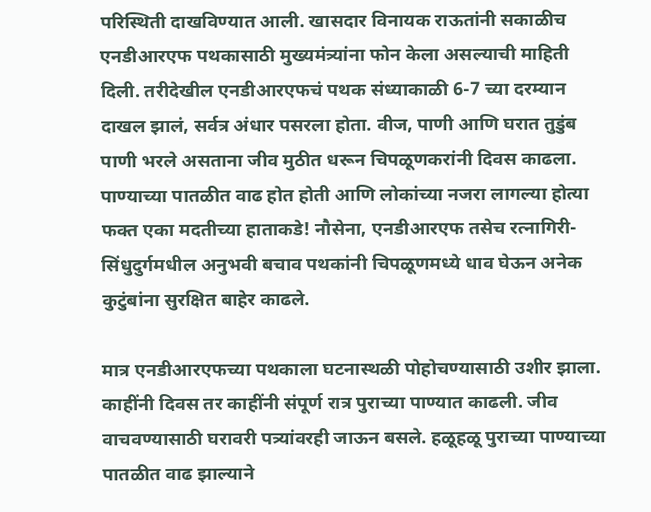परिस्थिती दाखविण्यात आली. खासदार विनायक राऊतांनी सकाळीच एनडीआरएफ पथकासाठी मुख्यमंत्र्यांना फोन केला असल्याची माहिती दिली. तरीदेखील एनडीआरएफचं पथक संध्याकाळी 6-7 च्या दरम्यान दाखल झालं, सर्वत्र अंधार पसरला होता. वीज, पाणी आणि घरात तुडुंब पाणी भरले असताना जीव मुठीत धरून चिपळूणकरांनी दिवस काढला. पाण्याच्या पातळीत वाढ होत होती आणि लोकांच्या नजरा लागल्या होत्या फक्त एका मदतीच्या हाताकडे! नौसेना, एनडीआरएफ तसेच रत्नागिरी-सिंधुदुर्गमधील अनुभवी बचाव पथकांनी चिपळूणमध्ये धाव घेऊन अनेक कुटुंबांना सुरक्षित बाहेर काढले.

मात्र एनडीआरएफच्या पथकाला घटनास्थळी पोहोचण्यासाठी उशीर झाला. काहींनी दिवस तर काहींनी संपूर्ण रात्र पुराच्या पाण्यात काढली. जीव वाचवण्यासाठी घरावरी पत्र्यांवरही जाऊन बसले. हळूहळू पुराच्या पाण्याच्या पातळीत वाढ झाल्याने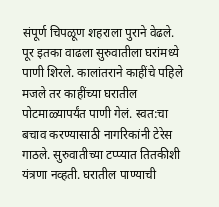संपूर्ण चिपळूण शहराला पुराने वेढले. पूर इतका वाढला सुरुवातीला घरांमध्ये पाणी शिरले. कालांतराने काहींचे पहिले मजले तर काहींच्या घरातील पोटमाळ्यापर्यंत पाणी गेलं. स्वत:चा बचाव करण्यासाठी नागरिकांनी टेरेस गाठले. सुरुवातीच्या टप्प्यात तितकीशी यंत्रणा नव्हती. घरातील पाण्याची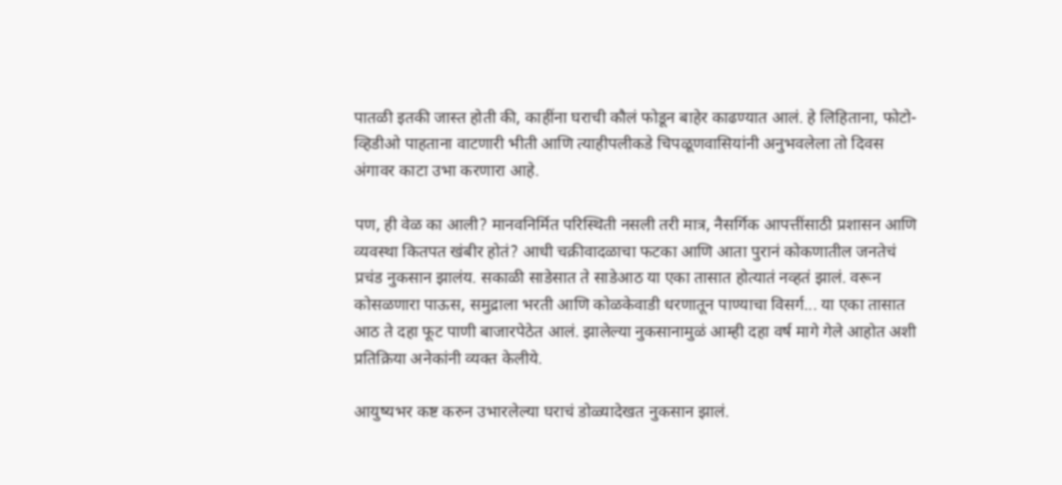पातळी इतकी जास्त होती की, काहींना घराची कौलं फोडून बाहेर काढण्यात आलं. हे लिहिताना, फोटो-व्हिडीओ पाहताना वाटणारी भीती आणि त्याहीपलीकडे चिपळूणवासियांनी अनुभवलेला तो दिवस अंगावर काटा उभा करणारा आहे.

पण, ही वेळ का आली? मानवनिर्मित परिस्थिती नसली तरी मात्र, नैसर्गिक आपत्तींसाठी प्रशासन आणि व्यवस्था कितपत खंबीर होतं? आधी चक्रीवादळाचा फटका आणि आता पुरानं कोकणातील जनतेचं प्रचंड नुकसान झालंय. सकाळी साडेसात ते साडेआठ या एका तासात होत्यातं नव्हतं झालं. वरून कोसळणारा पाऊस, समुद्राला भरती आणि कोळकेवाडी धरणातून पाण्याचा विसर्ग... या एका तासात आठ ते दहा फूट पाणी बाजारपेठेत आलं. झालेल्या नुकसानामुळं आम्ही दहा वर्ष मागे गेले आहोत अशी प्रतिक्रिया अनेकांनी व्यक्त केलीये.

आयुष्यभर कष्ट करुन उभारलेल्या घराचं डोळ्यादेखत नुकसान झालं.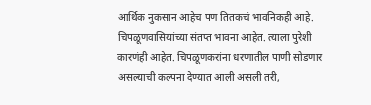आर्थिक नुकसान आहेच पण तितकचं भावनिकही आहे. चिपळूणवासियांच्या संतप्त भावना आहेत. त्याला पुरेशी कारणंही आहेत. चिपळूणकरांना धरणातील पाणी सोडणार असल्याची कल्पना देण्यात आली असली तरी,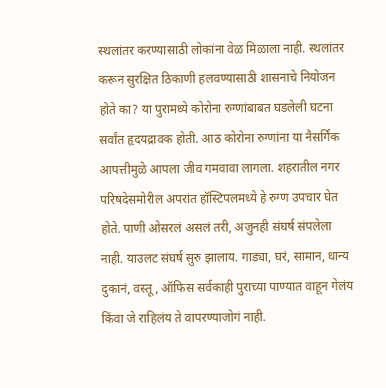स्थलांतर करण्यासाठी लोकांना वेळ मिळाला नाही. स्थलांतर करून सुरक्षित ठिकाणी हलवण्यासाठी शासनाचे नियोजन होते का? या पुरामध्ये कोरोना रुग्णांबाबत घडलेली घटना सर्वांत हृदयद्रावक होती. आठ कोरोना रुग्णांना या नैसर्गिक आपत्तीमुळे आपला जीव गमवावा लागला. शहरातील नगर परिषदेसमोरील अपरांत हॉस्टिपलमध्ये हे रुग्ण उपचार घेत होते. पाणी ओसरलं असलं तरी, अजुनही संघर्ष संपलेला नाही. याउलट संघर्ष सुरु झालाय. गाड्या, घरं, सामान, धान्य दुकानं, वस्तू, ऑफिस सर्वकाही पुराच्या पाण्यात वाहून गेलंय किंवा जे राहिलंय ते वापरण्याजोगं नाही.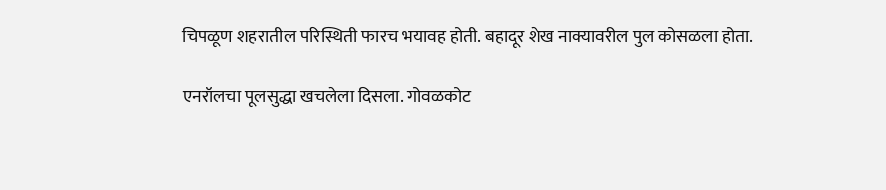चिपळूण शहरातील परिस्थिती फारच भयावह होती. बहादूर शेख नाक्यावरील पुल कोसळला होता.

एनरॉलचा पूलसुद्धा खचलेला दिसला. गोवळकोट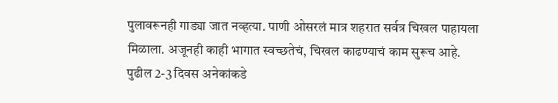पुलावरूनही गाड्या जात नव्हत्या. पाणी ओसरलं मात्र शहरात सर्वत्र चिखल पाहायला मिळाला. अजूनही काही भागात स्वच्छतेचं, चिखल काढण्याचं काम सुरूच आहे. पुढील 2-3 दिवस अनेकांकडे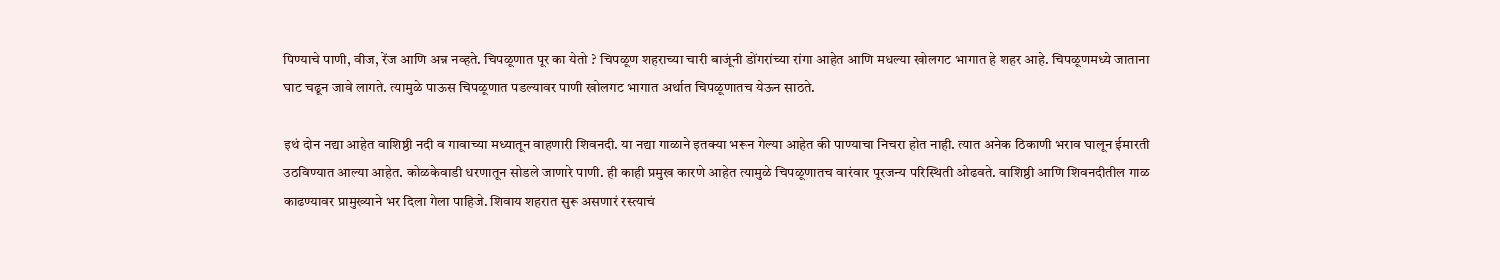पिण्याचे पाणी, वीज, रेंज आणि अन्न नव्हते. चिपळूणात पूर का येतो ? चिपळूण शहराच्या चारी बाजूंनी डोंगरांच्या रांगा आहेत आणि मधल्या खोलगट भागात हे शहर आहे. चिपळूणमध्ये जाताना घाट चढून जावे लागते. त्यामुळे पाऊस चिपळूणात पडल्यावर पाणी खोलगट भागात अर्थात चिपळूणातच येऊन साठते.

इथं दोन नद्या आहेत वाशिष्ठी नदी व गावाच्या मध्यातून वाहणारी शिवनदी. या नद्या गाळाने इतक्या भरून गेल्या आहेत की पाण्याचा निचरा होत नाही. त्यात अनेक ठिकाणी भराव घालून ईमारती उठविण्यात आल्या आहेत. कोळकेवाडी धरणातून सोडले जाणारे पाणी. ही काही प्रमुख कारणे आहेत त्यामुळे चिपळूणातच वारंवार पूरजन्य परिस्थिती ओढवते. वाशिष्ठी आणि शिवनदीतील गाळ काढण्यावर प्रामुख्याने भर दिला गेला पाहिजे. शिवाय शहरात सुरू असणारं रस्त्याचं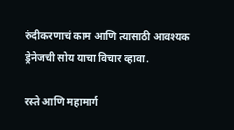रुंदीकरणाचं काम आणि त्यासाठी आवश्यक ड्रेनेजची सोय याचा विचार व्हावा.

रस्ते आणि महामार्ग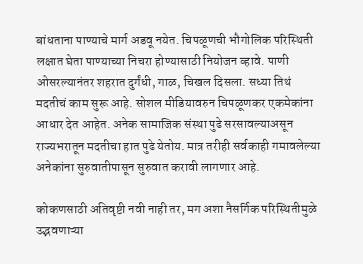बांधताना पाण्याचे मार्ग अडवू नयेत. चिपळूणची भौगोलिक परिस्थिती लक्षात घेता पाण्याच्या निचरा होण्यासाठी नियोजन व्हावे. पाणी ओसरल्यानंतर शहरात दुर्गंधी, गाळ, चिखल दिसला. सध्या तिथं मदतीचं काम सुरू आहे. सोशल मीडियावरुन चिपळूणकर एकमेकांना आधार देत आहेत. अनेक सामाजिक संस्था पुढे सरसावल्याअसून राज्यभरातून मदतीचा हात पुढे येतोय. मात्र तरीही सर्वकाही गमावलेल्या अनेकांना सुरुवातीपासून सुरुवात करावी लागणार आहे.

कोकणसाठी अतिवृष्टी नवी नाही तर, मग अशा नैसर्गिक परिस्थितीमुळे उद्भवणाऱ्या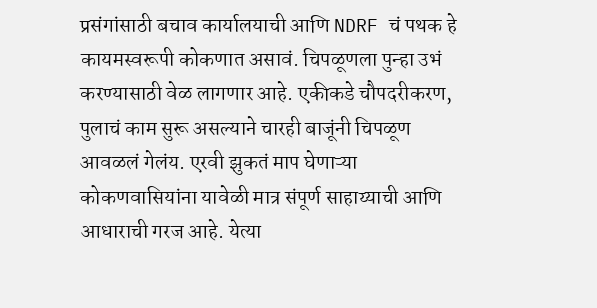प्रसंगांसाठी बचाव कार्यालयाची आणि NDRF चं पथक हे कायमस्वरूपी कोकणात असावं. चिपळूणला पुन्हा उभं करण्यासाठी वेळ लागणार आहे. एकीकडे चौपदरीकरण, पुलाचं काम सुरू असल्याने चारही बाजूंनी चिपळूण आवळलं गेलंय. एरवी झुकतं माप घेणाऱ्या कोकणवासियांना यावेळी मात्र संपूर्ण साहाय्याची आणि आधाराची गरज आहे. येत्या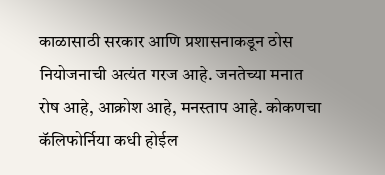काळासाठी सरकार आणि प्रशासनाकडून ठोस नियोजनाची अत्यंत गरज आहे. जनतेच्या मनात रोष आहे, आक्रोश आहे, मनस्ताप आहे. कोकणचा कॅलिफोर्निया कधी होईल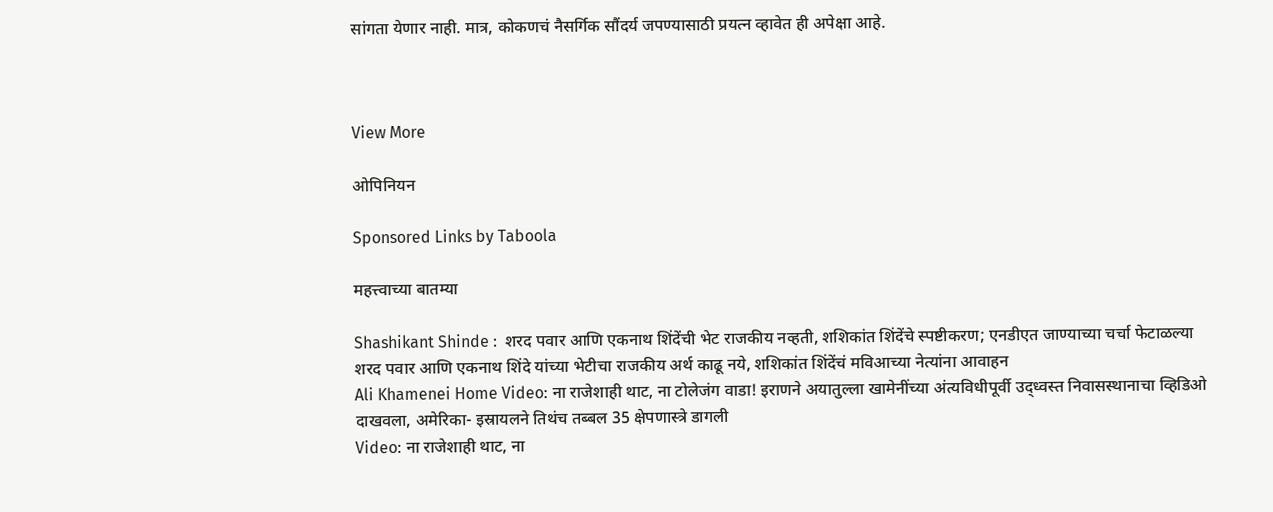सांगता येणार नाही. मात्र, कोकणचं नैसर्गिक सौंदर्य जपण्यासाठी प्रयत्न व्हावेत ही अपेक्षा आहे.



View More

ओपिनियन

Sponsored Links by Taboola

महत्त्वाच्या बातम्या

Shashikant Shinde :  शरद पवार आणि एकनाथ शिंदेंची भेट राजकीय नव्हती, शशिकांत शिंदेंचे स्पष्टीकरण; एनडीएत जाण्याच्या चर्चा फेटाळल्या
शरद पवार आणि एकनाथ शिंदे यांच्या भेटीचा राजकीय अर्थ काढू नये, शशिकांत शिंदेंचं मविआच्या नेत्यांना आवाहन
Ali Khamenei Home Video: ना राजेशाही थाट, ना टोलेजंग वाडा! इराणने अयातुल्ला खामेनींच्या अंत्यविधीपूर्वी उद्ध्वस्त निवासस्थानाचा व्हिडिओ दाखवला, अमेरिका- इस्रायलने तिथंच तब्बल 35 क्षेपणास्त्रे डागली
Video: ना राजेशाही थाट, ना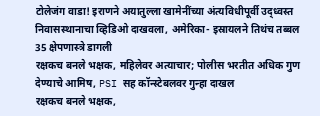टोलेजंग वाडा! इराणने अयातुल्ला खामेनींच्या अंत्यविधीपूर्वी उद्ध्वस्त निवासस्थानाचा व्हिडिओ दाखवला, अमेरिका- इस्रायलने तिथंच तब्बल 35 क्षेपणास्त्रे डागली
रक्षकच बनले भक्षक, महिलेवर अत्याचार; पोलीस भरतीत अधिक गुण देण्याचे आमिष, PSI सह कॉन्स्टेबलवर गुन्हा दाखल
रक्षकच बनले भक्षक,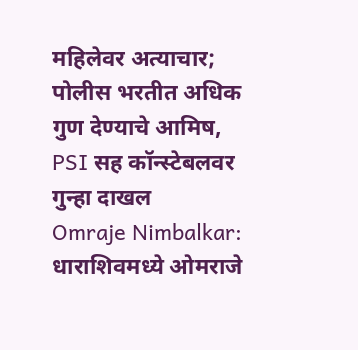महिलेवर अत्याचार; पोलीस भरतीत अधिक गुण देण्याचे आमिष, PSI सह कॉन्स्टेबलवर गुन्हा दाखल
Omraje Nimbalkar: धाराशिवमध्ये ओमराजे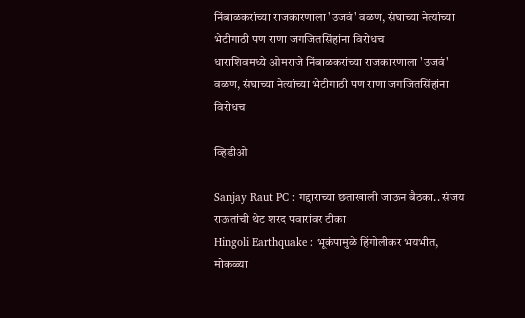निंबाळकरांच्या राजकारणाला 'उजवं' वळण, संघाच्या नेत्यांच्या भेटीगाठी पण राणा जगजितसिंहांना विरोधच
धाराशिवमध्ये ओमराजे निंबाळकरांच्या राजकारणाला 'उजवं' वळण, संघाच्या नेत्यांच्या भेटीगाठी पण राणा जगजितसिंहांना विरोधच

व्हिडीओ

Sanjay Raut PC : गद्दाराच्या छताखाली जाऊन बैठका.. संजय राऊतांची थेट शरद पवारांवर टीका
Hingoli Earthquake : भूकंपामुळे हिंगोलीकर भयभीत, मोकळ्या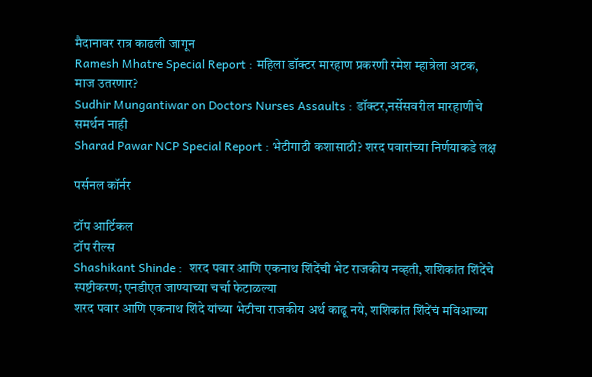मैदानावर रात्र काढली जागून
Ramesh Mhatre Special Report : महिला डॉक्टर मारहाण प्रकरणी रमेश म्हात्रेला अटक, माज उतरणार?
Sudhir Mungantiwar on Doctors Nurses Assaults : डॉक्टर,नर्सेसवरील मारहाणीचे समर्थन नाही
Sharad Pawar NCP Special Report : भेटीगाठी कशासाठी? शरद पवारांच्या निर्णयाकडे लक्ष

पर्सनल कॉर्नर

टॉप आर्टिकल
टॉप रील्स
Shashikant Shinde :  शरद पवार आणि एकनाथ शिंदेंची भेट राजकीय नव्हती, शशिकांत शिंदेंचे स्पष्टीकरण; एनडीएत जाण्याच्या चर्चा फेटाळल्या
शरद पवार आणि एकनाथ शिंदे यांच्या भेटीचा राजकीय अर्थ काढू नये, शशिकांत शिंदेंचं मविआच्या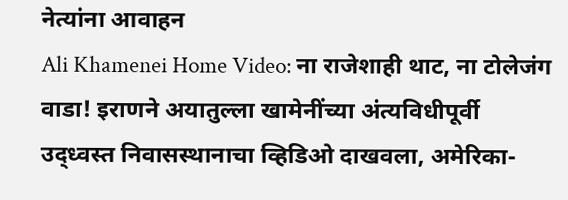नेत्यांना आवाहन
Ali Khamenei Home Video: ना राजेशाही थाट, ना टोलेजंग वाडा! इराणने अयातुल्ला खामेनींच्या अंत्यविधीपूर्वी उद्ध्वस्त निवासस्थानाचा व्हिडिओ दाखवला, अमेरिका-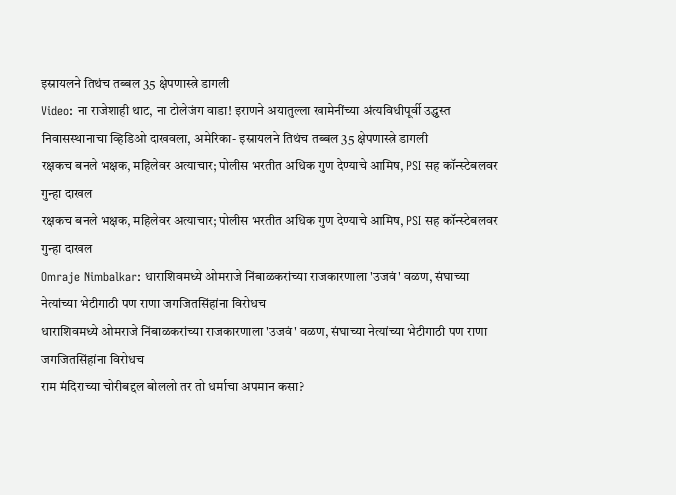इस्रायलने तिथंच तब्बल 35 क्षेपणास्त्रे डागली
Video: ना राजेशाही थाट, ना टोलेजंग वाडा! इराणने अयातुल्ला खामेनींच्या अंत्यविधीपूर्वी उद्ध्वस्त निवासस्थानाचा व्हिडिओ दाखवला, अमेरिका- इस्रायलने तिथंच तब्बल 35 क्षेपणास्त्रे डागली
रक्षकच बनले भक्षक, महिलेवर अत्याचार; पोलीस भरतीत अधिक गुण देण्याचे आमिष, PSI सह कॉन्स्टेबलवर गुन्हा दाखल
रक्षकच बनले भक्षक, महिलेवर अत्याचार; पोलीस भरतीत अधिक गुण देण्याचे आमिष, PSI सह कॉन्स्टेबलवर गुन्हा दाखल
Omraje Nimbalkar: धाराशिवमध्ये ओमराजे निंबाळकरांच्या राजकारणाला 'उजवं' वळण, संघाच्या नेत्यांच्या भेटीगाठी पण राणा जगजितसिंहांना विरोधच
धाराशिवमध्ये ओमराजे निंबाळकरांच्या राजकारणाला 'उजवं' वळण, संघाच्या नेत्यांच्या भेटीगाठी पण राणा जगजितसिंहांना विरोधच
राम मंदिराच्या चोरीबद्दल बोललो तर तो धर्माचा अपमान कसा?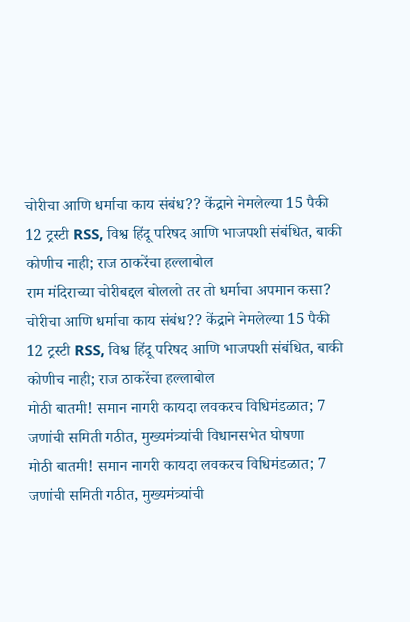चोरीचा आणि धर्माचा काय संबंध?? केंद्राने नेमलेल्या 15 पैकी 12 ट्रस्टी RSS, विश्व हिंदू परिषद आणि भाजपशी संबंधित, बाकी कोणीच नाही; राज ठाकरेंचा हल्लाबोल
राम मंदिराच्या चोरीबद्दल बोललो तर तो धर्माचा अपमान कसा? चोरीचा आणि धर्माचा काय संबंध?? केंद्राने नेमलेल्या 15 पैकी 12 ट्रस्टी RSS, विश्व हिंदू परिषद आणि भाजपशी संबंधित, बाकी कोणीच नाही; राज ठाकरेंचा हल्लाबोल
मोठी बातमी! समान नागरी कायदा लवकरच विधिमंडळात; 7 जणांची समिती गठीत, मुख्यमंत्र्यांची विधानसभेत घोषणा
मोठी बातमी! समान नागरी कायदा लवकरच विधिमंडळात; 7 जणांची समिती गठीत, मुख्यमंत्र्यांची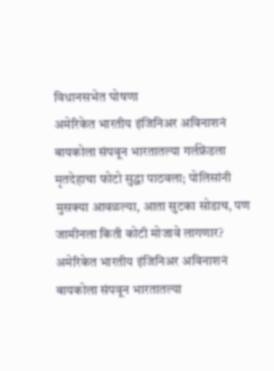विधानसभेत घोषणा
अमेरिकेत भारतीय इंजिनिअर अविनाशनं बायकोला संपवून भारतातल्या गर्लफ्रेंडला मृतदेहाचा फोटो सुद्धा पाठवला; पोलिसांनी मुसक्या आवळल्या, आता सुटका सोडाच, पण जामीनला किती कोटी मोजावे लागणार?
अमेरिकेत भारतीय इंजिनिअर अविनाशनं बायकोला संपवून भारतातल्या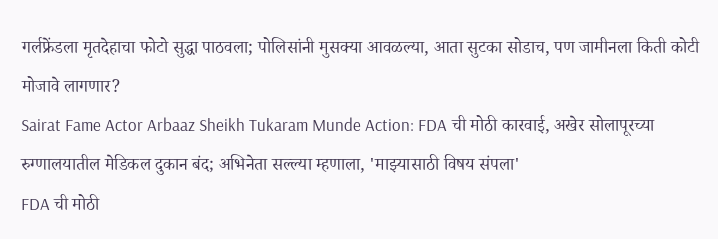गर्लफ्रेंडला मृतदेहाचा फोटो सुद्धा पाठवला; पोलिसांनी मुसक्या आवळल्या, आता सुटका सोडाच, पण जामीनला किती कोटी मोजावे लागणार?
Sairat Fame Actor Arbaaz Sheikh Tukaram Munde Action: FDA ची मोठी कारवाई, अखेर सोलापूरच्या रुग्णालयातील मेडिकल दुकान बंद; अभिनेता सल्ल्या म्हणाला, 'माझ्यासाठी विषय संपला'
FDA ची मोठी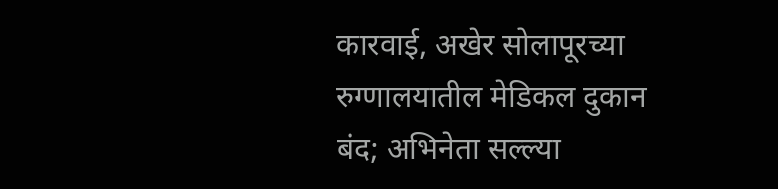कारवाई, अखेर सोलापूरच्या रुग्णालयातील मेडिकल दुकान बंद; अभिनेता सल्ल्या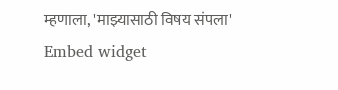म्हणाला, 'माझ्यासाठी विषय संपला'
Embed widget